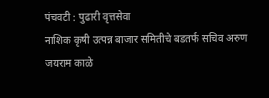पंचवटी : पुढारी वृत्तसेवा
नाशिक कृषी उत्पन्न बाजार समितीचे बडतर्फ सचिव अरुण जयराम काळे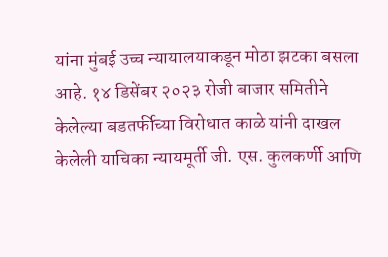यांना मुंबई उच्च न्यायालयाकडून मोठा झटका बसला आहे. १४ डिसेंबर २०२३ रोजी बाजार समितीने केलेल्या बडतर्फीच्या विरोधात काळे यांनी दाखल केलेली याचिका न्यायमूर्ती जी. एस. कुलकर्णी आणि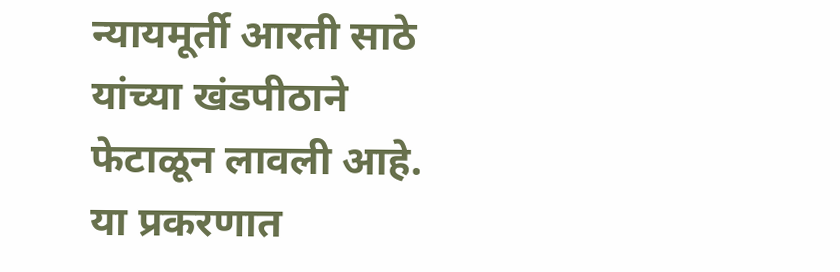न्यायमूर्ती आरती साठे यांच्या खंडपीठाने फेटाळून लावली आहे.
या प्रकरणात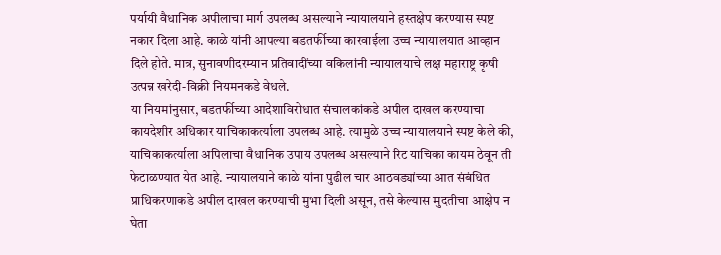पर्यायी वैधानिक अपीलाचा मार्ग उपलब्ध असल्याने न्यायालयाने हस्तक्षेप करण्यास स्पष्ट नकार दिला आहे. काळे यांनी आपल्या बडतर्फीच्या कारवाईला उच्च न्यायालयात आव्हान दिले होते. मात्र, सुनावणीदरम्यान प्रतिवादींच्या वकिलांनी न्यायालयाचे लक्ष महाराष्ट्र कृषी उत्पन्न खरेदी-विक्री नियमनकडे वेधले.
या नियमांनुसार, बडतर्फीच्या आदेशाविरोधात संचालकांकडे अपील दाखल करण्याचा कायदेशीर अधिकार याचिकाकर्त्याला उपलब्ध आहे. त्यामुळे उच्च न्यायालयाने स्पष्ट केले की, याचिकाकर्त्याला अपिलाचा वैधानिक उपाय उपलब्ध असल्याने रिट याचिका कायम ठेवून ती फेटाळण्यात येत आहे. न्यायालयाने काळे यांना पुढील चार आठवड्यांच्या आत संबंधित प्राधिकरणाकडे अपील दाखल करण्याची मुभा दिली असून, तसे केल्यास मुदतीचा आक्षेप न घेता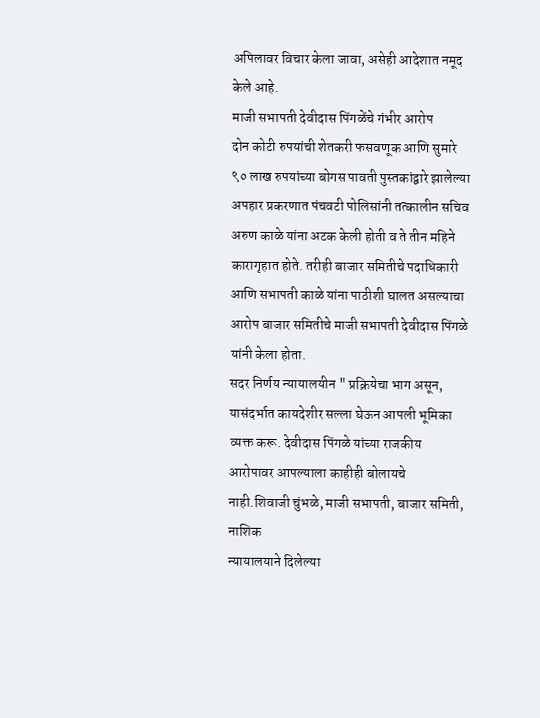अपिलावर विचार केला जावा, असेही आदेशात नमूद केले आहे.
माजी सभापती देवीदास पिंगळेंचे गंभीर आरोप
दोन कोटी रुपयांची शेतकरी फसवणूक आणि सुमारे ९० लाख रुपयांच्या बोगस पावती पुस्तकांद्वारे झालेल्या अपहार प्रकरणात पंचवटी पोलिसांनी तत्कालीन सचिव अरुण काळे यांना अटक केली होती व ते तीन महिने कारागृहात होते. तरीही बाजार समितीचे पदाधिकारी आणि सभापती काळे यांना पाठीशी घालत असल्याचा आरोप बाजार समितीचे माजी सभापती देवीदास पिंगळे यांनी केला होता.
सदर निर्णय न्यायालयीन " प्रक्रियेचा भाग असून, यासंदर्भात कायदेशीर सल्ला घेऊन आपली भूमिका व्यक्त करू. देवीदास पिंगळे यांच्या राजकीय आरोपावर आपल्याला काहीही बोलायचे नाही.शिवाजी चुंभळे, माजी सभापती, बाजार समिती, नाशिक
न्यायालयाने दिलेल्या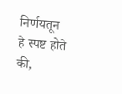निर्णयतून हे स्पष्ट होते की,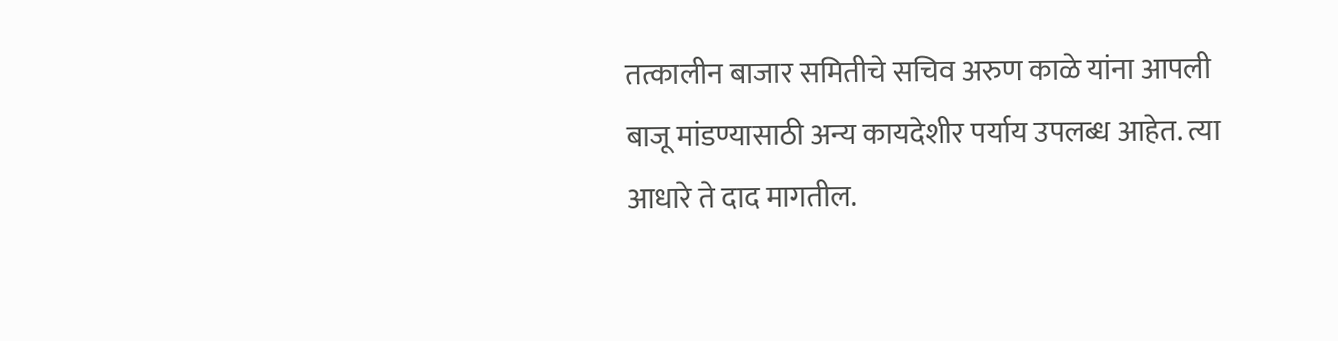तत्कालीन बाजार समितीचे सचिव अरुण काळे यांना आपली बाजू मांडण्यासाठी अन्य कायदेशीर पर्याय उपलब्ध आहेत. त्या आधारे ते दाद मागतील.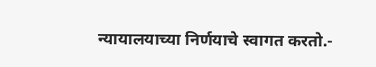न्यायालयाच्या निर्णयाचे स्वागत करतो.-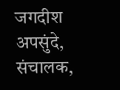जगदीश अपसुंदे, संचालक,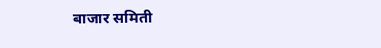बाजार समिती